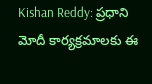Kishan Reddy: ప్రధాని మోదీ కార్యక్రమాలకు ఈ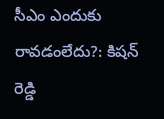సీఎం ఎందుకు రావడంలేదు?: కిషన్ రెడ్డి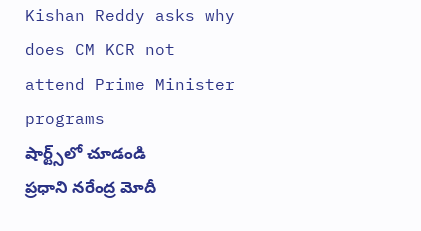Kishan Reddy asks why does CM KCR not attend Prime Minister programs
షార్ట్స్‌లో చూడండి
ప్రధాని నరేంద్ర మోదీ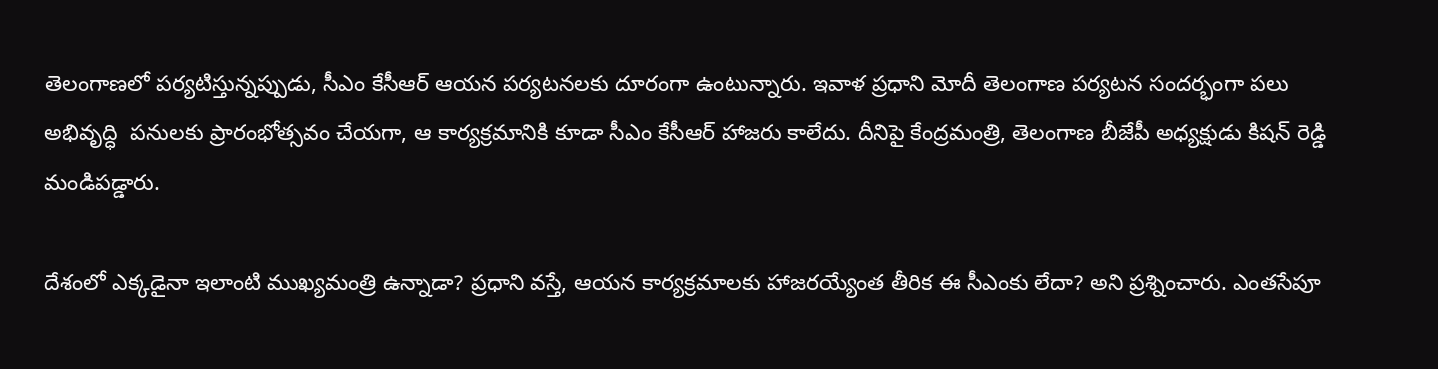తెలంగాణలో పర్యటిస్తున్నప్పుడు, సీఎం కేసీఆర్ ఆయన పర్యటనలకు దూరంగా ఉంటున్నారు. ఇవాళ ప్రధాని మోదీ తెలంగాణ పర్యటన సందర్భంగా పలు అభివృద్ధి  పనులకు ప్రారంభోత్సవం చేయగా, ఆ కార్యక్రమానికి కూడా సీఎం కేసీఆర్ హాజరు కాలేదు. దీనిపై కేంద్రమంత్రి, తెలంగాణ బీజేపీ అధ్యక్షుడు కిషన్ రెడ్డి మండిపడ్డారు.

దేశంలో ఎక్కడైనా ఇలాంటి ముఖ్యమంత్రి ఉన్నాడా? ప్రధాని వస్తే, ఆయన కార్యక్రమాలకు హాజరయ్యేంత తీరిక ఈ సీఎంకు లేదా? అని ప్రశ్నించారు. ఎంతసేపూ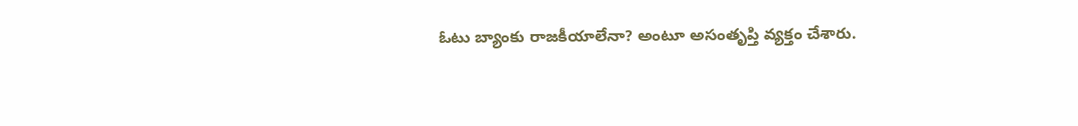ఓటు బ్యాంకు రాజకీయాలేనా? అంటూ అసంతృప్తి వ్యక్తం చేశారు.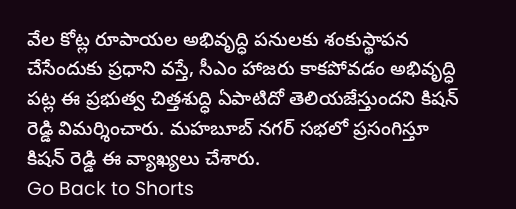వేల కోట్ల రూపాయల అభివృద్ధి పనులకు శంకుస్థాపన చేసేందుకు ప్రధాని వస్తే, సీఎం హాజరు కాకపోవడం అభివృద్ధి పట్ల ఈ ప్రభుత్వ చిత్తశుద్ధి ఏపాటిదో తెలియజేస్తుందని కిషన్ రెడ్డి విమర్శించారు. మహబూబ్ నగర్ సభలో ప్రసంగిస్తూ కిషన్ రెడ్డి ఈ వ్యాఖ్యలు చేశారు.
Go Back to Shorts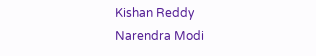Kishan Reddy
Narendra Modi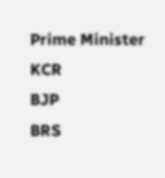Prime Minister
KCR
BJP
BRS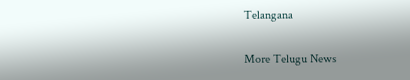Telangana

More Telugu News